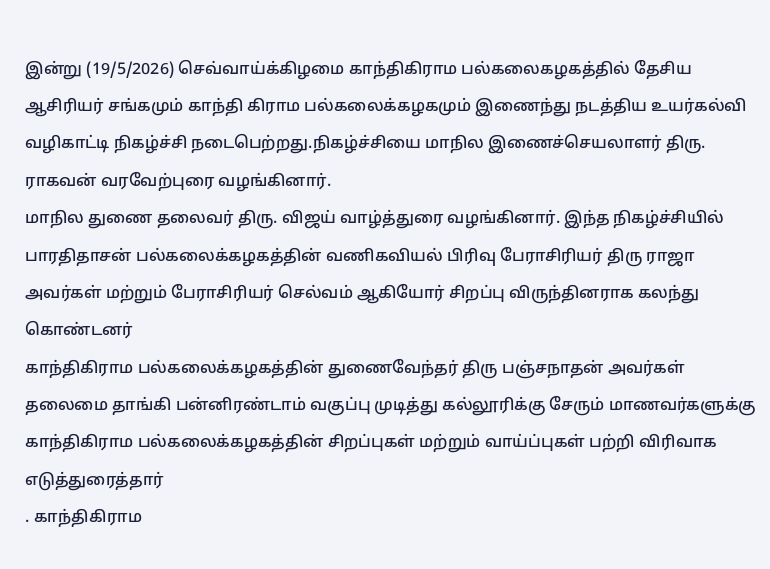இன்று (19/5/2026) செவ்வாய்க்கிழமை காந்திகிராம பல்கலைகழகத்தில் தேசிய ஆசிரியர் சங்கமும் காந்தி கிராம பல்கலைக்கழகமும் இணைந்து நடத்திய உயர்கல்வி வழிகாட்டி நிகழ்ச்சி நடைபெற்றது.நிகழ்ச்சியை மாநில இணைச்செயலாளர் திரு. ராகவன் வரவேற்புரை வழங்கினார்.
மாநில துணை தலைவர் திரு. விஜய் வாழ்த்துரை வழங்கினார். இந்த நிகழ்ச்சியில் பாரதிதாசன் பல்கலைக்கழகத்தின் வணிகவியல் பிரிவு பேராசிரியர் திரு ராஜா அவர்கள் மற்றும் பேராசிரியர் செல்வம் ஆகியோர் சிறப்பு விருந்தினராக கலந்து கொண்டனர்
காந்திகிராம பல்கலைக்கழகத்தின் துணைவேந்தர் திரு பஞ்சநாதன் அவர்கள் தலைமை தாங்கி பன்னிரண்டாம் வகுப்பு முடித்து கல்லூரிக்கு சேரும் மாணவர்களுக்கு காந்திகிராம பல்கலைக்கழகத்தின் சிறப்புகள் மற்றும் வாய்ப்புகள் பற்றி விரிவாக எடுத்துரைத்தார்
. காந்திகிராம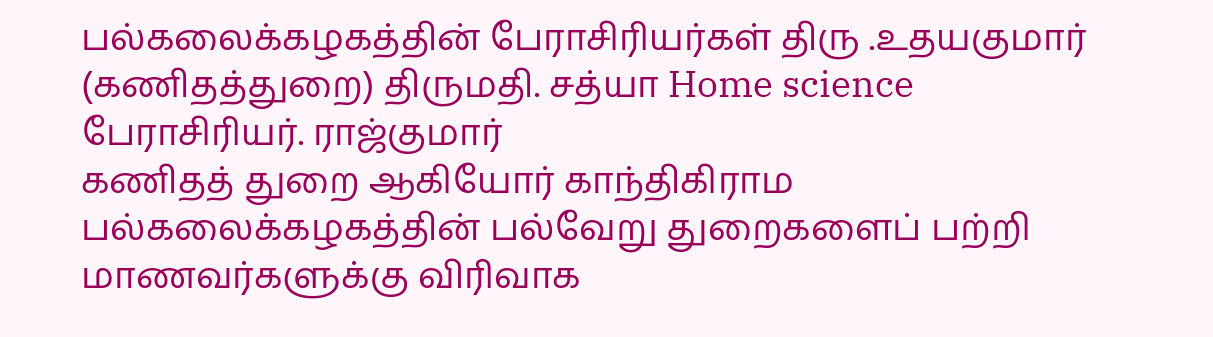பல்கலைக்கழகத்தின் பேராசிரியர்கள் திரு .உதயகுமார் (கணிதத்துறை) திருமதி. சத்யா Home science
பேராசிரியர். ராஜ்குமார்
கணிதத் துறை ஆகியோர் காந்திகிராம பல்கலைக்கழகத்தின் பல்வேறு துறைகளைப் பற்றி மாணவர்களுக்கு விரிவாக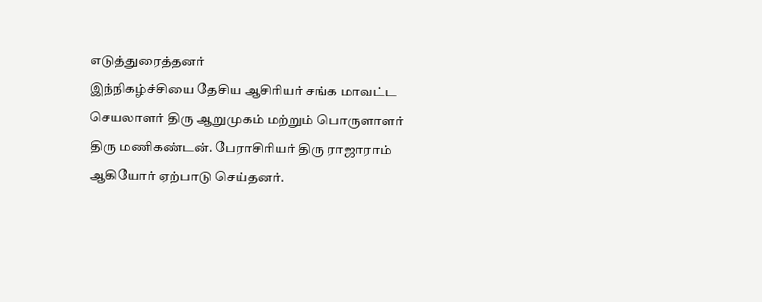எடுத்துரைத்தனர்
இந்நிகழ்ச்சியை தேசிய ஆசிரியர் சங்க மாவட்ட செயலாளர் திரு ஆறுமுகம் மற்றும் பொருளாளர் திரு மணிகண்டன். பேராசிரியர் திரு ராஜாராம் ஆகியோர் ஏற்பாடு செய்தனர்.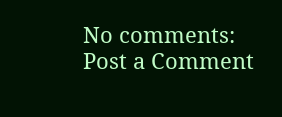No comments:
Post a Comment